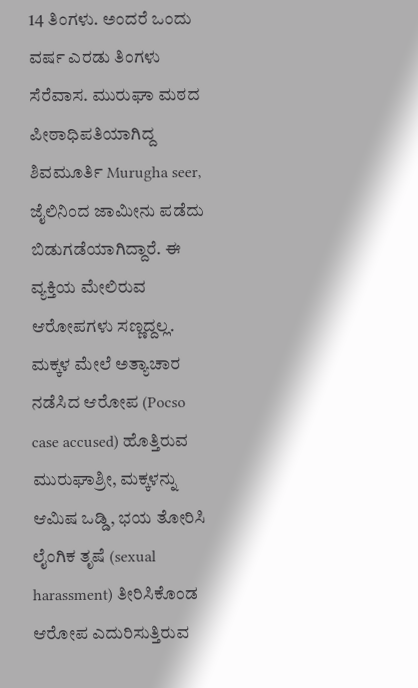14 ತಿಂಗಳು. ಅಂದರೆ ಒಂದು ವರ್ಷ ಎರಡು ತಿಂಗಳು ಸೆರೆವಾಸ. ಮುರುಘಾ ಮಠದ ಪೀಠಾಧಿಪತಿಯಾಗಿದ್ದ ಶಿವಮೂರ್ತಿ Murugha seer, ಜೈಲಿನಿಂದ ಜಾಮೀನು ಪಡೆದು ಬಿಡುಗಡೆಯಾಗಿದ್ದಾರೆ. ಈ ವ್ಯಕ್ತಿಯ ಮೇಲಿರುವ ಆರೋಪಗಳು ಸಣ್ಣದ್ದಲ್ಲ. ಮಕ್ಕಳ ಮೇಲೆ ಅತ್ಯಾಚಾರ ನಡೆಸಿದ ಆರೋಪ (Pocso case accused) ಹೊತ್ತಿರುವ ಮುರುಘಾಶ್ರೀ, ಮಕ್ಕಳನ್ನು ಆಮಿಷ ಒಡ್ಡಿ, ಭಯ ತೋರಿಸಿ ಲೈಂಗಿಕ ತೃಷೆ (sexual harassment) ತೀರಿಸಿಕೊಂಡ ಆರೋಪ ಎದುರಿಸುತ್ತಿರುವ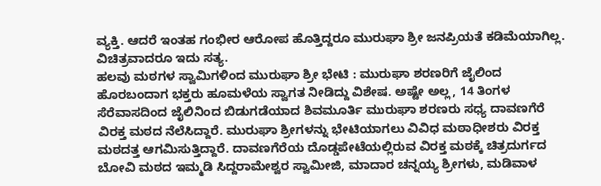ವ್ಯಕ್ತಿ. ಆದರೆ ಇಂತಹ ಗಂಭೀರ ಆರೋಪ ಹೊತ್ತಿದ್ದರೂ ಮುರುಘಾ ಶ್ರೀ ಜನಪ್ರಿಯತೆ ಕಡಿಮೆಯಾಗಿಲ್ಲ. ವಿಚಿತ್ರವಾದರೂ ಇದು ಸತ್ಯ.
ಹಲವು ಮಠಗಳ ಸ್ವಾಮಿಗಳಿಂದ ಮುರುಘಾ ಶ್ರೀ ಭೇಟಿ : ಮುರುಘಾ ಶರಣರಿಗೆ ಜೈಲಿಂದ ಹೊರಬಂದಾಗ ಭಕ್ತರು ಹೂಮಳೆಯ ಸ್ವಾಗತ ನೀಡಿದ್ದು ವಿಶೇಷ. ಅಷ್ಟೇ ಅಲ್ಲ, 14 ತಿಂಗಳ ಸೆರೆವಾಸದಿಂದ ಜೈಲಿನಿಂದ ಬಿಡುಗಡೆಯಾದ ಶಿವಮೂರ್ತಿ ಮುರುಘಾ ಶರಣರು ಸಧ್ಯ ದಾವಣಗೆರೆ ವಿರಕ್ತ ಮಠದ ನೆಲೆಸಿದ್ದಾರೆ. ಮುರುಘಾ ಶ್ರೀಗಳನ್ನು ಭೇಟಿಯಾಗಲು ವಿವಿಧ ಮಠಾಧೀಶರು ವಿರಕ್ತ ಮಠದತ್ತ ಆಗಮಿಸುತ್ತಿದ್ದಾರೆ. ದಾವಣಗೆರೆಯ ದೊಡ್ಡಪೇಟೆಯಲ್ಲಿರುವ ವಿರಕ್ತ ಮಠಕ್ಕೆ ಚಿತ್ರದುರ್ಗದ ಬೋವಿ ಮಠದ ಇಮ್ಮಡಿ ಸಿದ್ದರಾಮೇಶ್ವರ ಸ್ವಾಮೀಜಿ, ಮಾದಾರ ಚನ್ನಯ್ಯ ಶ್ರೀಗಳು, ಮಡಿವಾಳ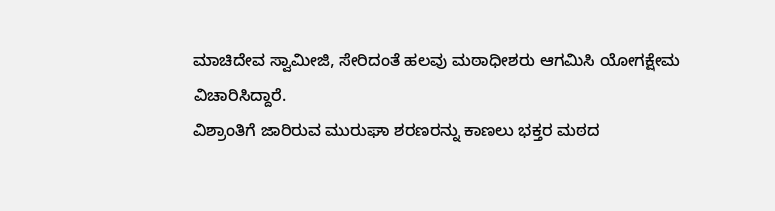ಮಾಚಿದೇವ ಸ್ವಾಮೀಜಿ, ಸೇರಿದಂತೆ ಹಲವು ಮಠಾಧೀಶರು ಆಗಮಿಸಿ ಯೋಗಕ್ಷೇಮ ವಿಚಾರಿಸಿದ್ದಾರೆ.
ವಿಶ್ರಾಂತಿಗೆ ಜಾರಿರುವ ಮುರುಘಾ ಶರಣರನ್ನು ಕಾಣಲು ಭಕ್ತರ ಮಠದ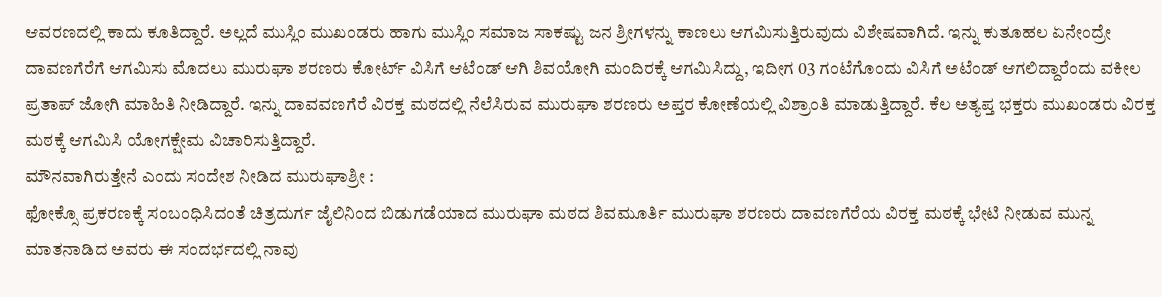ಆವರಣದಲ್ಲಿ ಕಾದು ಕೂತಿದ್ದಾರೆ. ಅಲ್ಲದೆ ಮುಸ್ಲಿಂ ಮುಖಂಡರು ಹಾಗು ಮುಸ್ಲಿಂ ಸಮಾಜ ಸಾಕಷ್ಟು ಜನ ಶ್ರೀಗಳನ್ನು ಕಾಣಲು ಆಗಮಿಸುತ್ತಿರುವುದು ವಿಶೇಷವಾಗಿದೆ. ಇನ್ನು ಕುತೂಹಲ ಏನೇಂದ್ರೇ ದಾವಣಗೆರೆಗೆ ಆಗಮಿಸು ಮೊದಲು ಮುರುಘಾ ಶರಣರು ಕೋರ್ಟ್ ವಿಸಿಗೆ ಆಟೆಂಡ್ ಆಗಿ ಶಿವಯೋಗಿ ಮಂದಿರಕ್ಕೆ ಆಗಮಿಸಿದ್ದು, ಇದೀಗ 03 ಗಂಟೆಗೊಂದು ವಿಸಿಗೆ ಅಟೆಂಡ್ ಆಗಲಿದ್ದಾರೆಂದು ವಕೀಲ ಪ್ರತಾಪ್ ಜೋಗಿ ಮಾಹಿತಿ ನೀಡಿದ್ದಾರೆ. ಇನ್ನು ದಾವವಣಗೆರೆ ವಿರಕ್ತ ಮಠದಲ್ಲಿ ನೆಲೆಸಿರುವ ಮುರುಘಾ ಶರಣರು ಅಪ್ತರ ಕೋಣೆಯಲ್ಲಿ ವಿಶ್ರಾಂತಿ ಮಾಡುತ್ತಿದ್ದಾರೆ. ಕೆಲ ಅತ್ಯಪ್ತ ಭಕ್ತರು ಮುಖಂಡರು ವಿರಕ್ತ ಮಠಕ್ಕೆ ಆಗಮಿಸಿ ಯೋಗಕ್ಷೇಮ ವಿಚಾರಿಸುತ್ತಿದ್ದಾರೆ.
ಮೌನವಾಗಿರುತ್ತೇನೆ ಎಂದು ಸಂದೇಶ ನೀಡಿದ ಮುರುಘಾಶ್ರೀ :
ಫೋಕ್ಸೊ ಪ್ರಕರಣಕ್ಕೆ ಸಂಬಂಧಿಸಿದಂತೆ ಚಿತ್ರದುರ್ಗ ಜೈಲಿನಿಂದ ಬಿಡುಗಡೆಯಾದ ಮುರುಘಾ ಮಠದ ಶಿವಮೂರ್ತಿ ಮುರುಘಾ ಶರಣರು ದಾವಣಗೆರೆಯ ವಿರಕ್ತ ಮಠಕ್ಕೆ ಭೇಟಿ ನೀಡುವ ಮುನ್ನ ಮಾತನಾಡಿದ ಅವರು ಈ ಸಂದರ್ಭದಲ್ಲಿ ನಾವು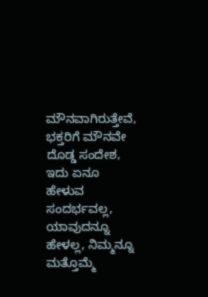ಮೌನವಾಗಿರುತ್ತೇವೆ, ಭಕ್ತರಿಗೆ ಮೌನವೇ ದೊಡ್ಡ ಸಂದೇಶ, ಇದು ಏನೂ ಹೇಳುವ ಸಂದರ್ಭವಲ್ಲ, ಯಾವುದನ್ನೂ ಹೇಳಲ್ಲ, ನಿಮ್ಮನ್ನೂ ಮತ್ತೊಮ್ಮೆ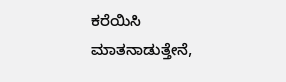ಕರೆಯಿಸಿ ಮಾತನಾಡುತ್ತೇನೆ,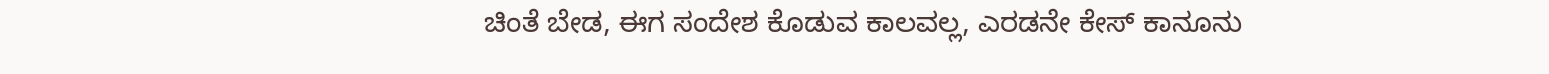ಚಿಂತೆ ಬೇಡ, ಈಗ ಸಂದೇಶ ಕೊಡುವ ಕಾಲವಲ್ಲ, ಎರಡನೇ ಕೇಸ್ ಕಾನೂನು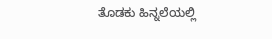ತೊಡಕು ಹಿನ್ನಲೆಯಲ್ಲಿ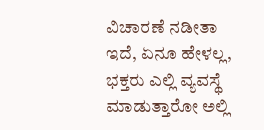ವಿಚಾರಣೆ ನಡೀತಾ ಇದೆ, ಏನೂ ಹೇಳಲ್ಲ, ಭಕ್ತರು ಎಲ್ಲಿ ವ್ಯವಸ್ಥೆ ಮಾಡುತ್ತಾರೋ ಅಲ್ಲಿ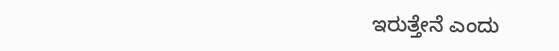ಇರುತ್ತೇನೆ ಎಂದು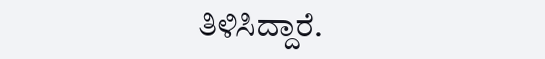ತಿಳಿಸಿದ್ದಾರೆ.